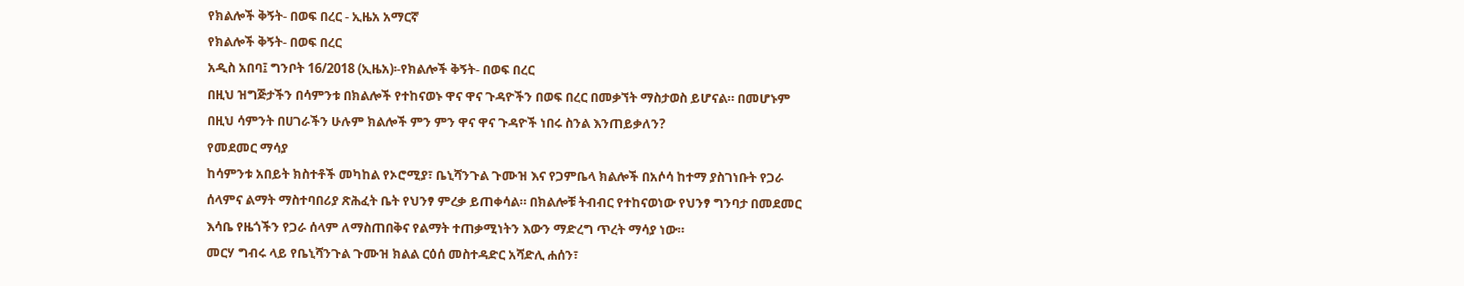የክልሎች ቅኝት- በወፍ በረር - ኢዜአ አማርኛ
የክልሎች ቅኝት- በወፍ በረር
አዲስ አበባ፤ ግንቦት 16/2018 (ኢዜአ)፡-የክልሎች ቅኝት- በወፍ በረር
በዚህ ዝግጅታችን በሳምንቱ በክልሎች የተከናወኑ ዋና ዋና ጉዳዮችን በወፍ በረር በመቃኘት ማስታወስ ይሆናል። በመሆኑም በዚህ ሳምንት በሀገራችን ሁሉም ክልሎች ምን ምን ዋና ዋና ጉዳዮች ነበሩ ስንል እንጠይቃለን?
የመደመር ማሳያ
ከሳምንቱ አበይት ክስተቶች መካከል የኦሮሚያ፣ ቤኒሻንጉል ጉሙዝ እና የጋምቤላ ክልሎች በአሶሳ ከተማ ያስገነቡት የጋራ ሰላምና ልማት ማስተባበሪያ ጽሕፈት ቤት የህንፃ ምረቃ ይጠቀሳል። በክልሎቹ ትብብር የተከናወነው የህንፃ ግንባታ በመደመር እሳቤ የዜጎችን የጋራ ሰላም ለማስጠበቅና የልማት ተጠቃሚነትን እውን ማድረግ ጥረት ማሳያ ነው።
መርሃ ግብሩ ላይ የቤኒሻንጉል ጉሙዝ ክልል ርዕሰ መስተዳድር አሻድሊ ሐሰን፣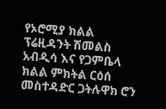የኦሮሚያ ክልል ፕሬዚዳንት ሽመልስ አብዲሳ እና የጋምቤላ ክልል ምክትል ርዕሰ መስተዳድር ጋትሉዋክ ሮን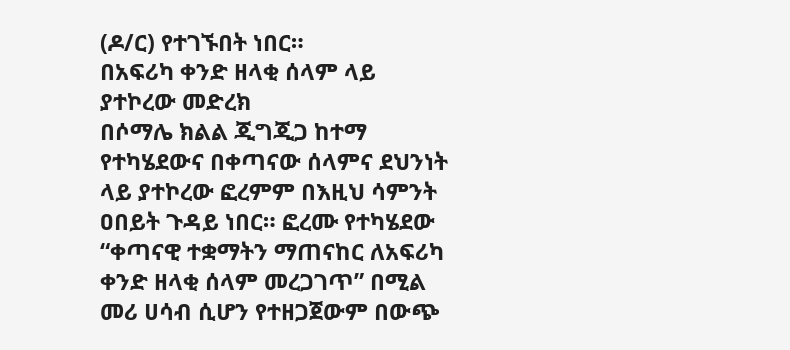(ዶ/ር) የተገኙበት ነበር።
በአፍሪካ ቀንድ ዘላቂ ሰላም ላይ ያተኮረው መድረክ
በሶማሌ ክልል ጂግጂጋ ከተማ የተካሄደውና በቀጣናው ሰላምና ደህንነት ላይ ያተኮረው ፎረምም በእዚህ ሳምንት ዐበይት ጉዳይ ነበር። ፎረሙ የተካሄደው “ቀጣናዊ ተቋማትን ማጠናከር ለአፍሪካ ቀንድ ዘላቂ ሰላም መረጋገጥ” በሚል መሪ ሀሳብ ሲሆን የተዘጋጀውም በውጭ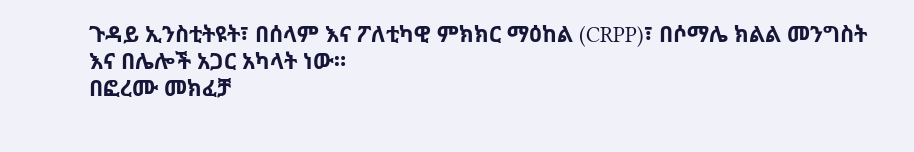ጉዳይ ኢንስቲትዩት፣ በሰላም እና ፖለቲካዊ ምክክር ማዕከል (CRPP)፣ በሶማሌ ክልል መንግስት እና በሌሎች አጋር አካላት ነው።
በፎረሙ መክፈቻ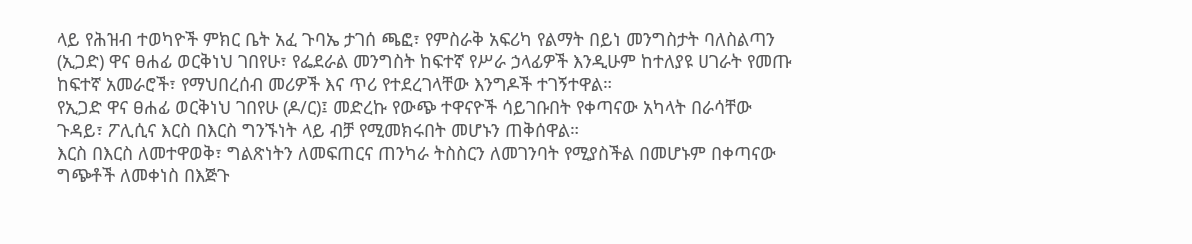ላይ የሕዝብ ተወካዮች ምክር ቤት አፈ ጉባኤ ታገሰ ጫፎ፣ የምስራቅ አፍሪካ የልማት በይነ መንግስታት ባለስልጣን (ኢጋድ) ዋና ፀሐፊ ወርቅነህ ገበየሁ፣ የፌደራል መንግስት ከፍተኛ የሥራ ኃላፊዎች እንዲሁም ከተለያዩ ሀገራት የመጡ ከፍተኛ አመራሮች፣ የማህበረሰብ መሪዎች እና ጥሪ የተደረገላቸው እንግዶች ተገኝተዋል።
የኢጋድ ዋና ፀሐፊ ወርቅነህ ገበየሁ (ዶ/ር)፤ መድረኩ የውጭ ተዋናዮች ሳይገቡበት የቀጣናው አካላት በራሳቸው ጉዳይ፣ ፖሊሲና እርስ በእርስ ግንኙነት ላይ ብቻ የሚመክሩበት መሆኑን ጠቅሰዋል።
እርስ በእርስ ለመተዋወቅ፣ ግልጽነትን ለመፍጠርና ጠንካራ ትስስርን ለመገንባት የሚያስችል በመሆኑም በቀጣናው ግጭቶች ለመቀነስ በእጅጉ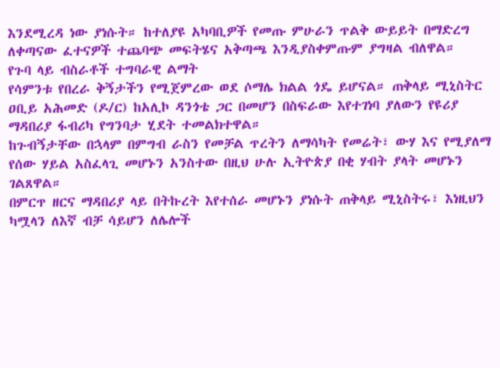እንደሚረዳ ነው ያነሱት። ከተለያዩ አካባቢዎች የመጡ ምሁራን ጥልቅ ውይይት በማድረግ ለቀጣናው ፈተናዎች ተጨባጭ መፍትሄና አቅጣጫ እንዲያስቀምጡም ያግዛል ብለዋል።
የጉባ ላይ ብስራቶች ተግባራዊ ልማት
የሳምንቱ የበረራ ቅኝታችን የሚጀምረው ወደ ሶማሌ ክልል ጎዴ ይሆናል። ጠቅላይ ሚኒስትር ዐቢይ አሕመድ (ዶ/ር) ከአሊኮ ዳንጎቴ ጋር በመሆን በስፍራው እየተገነባ ያለውን የዩሪያ ማዳበሪያ ፋብሪካ የግንባታ ሂደት ተመልክተዋል።
ከጉብኝታቸው በኋላም በምግብ ራስን የመቻል ጥረትን ለማሳካት የመሬት፣ ውሃ እና የሚያለማ የሰው ሃይል አስፈላጊ መሆኑን አንስተው በዚህ ሁሉ ኢትዮጵያ በቂ ሃብት ያላት መሆኑን ገልጸዋል።
በምርጥ ዘርና ማዳበሪያ ላይ በትኩረት እየተሰራ መሆኑን ያነሱት ጠቅላይ ሚኒስትሩ፣ እነዚህን ካሟላን ለእኛ ብቻ ሳይሆን ለሌሎች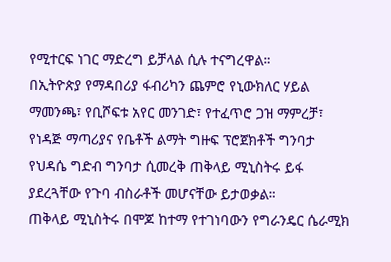የሚተርፍ ነገር ማድረግ ይቻላል ሲሉ ተናግረዋል።
በኢትዮጵያ የማዳበሪያ ፋብሪካን ጨምሮ የኒውክለር ሃይል ማመንጫ፣ የቢሾፍቱ አየር መንገድ፣ የተፈጥሮ ጋዝ ማምረቻ፣ የነዳጅ ማጣሪያና የቤቶች ልማት ግዙፍ ፕሮጀክቶች ግንባታ የህዳሴ ግድብ ግንባታ ሲመረቅ ጠቅላይ ሚኒስትሩ ይፋ ያደረጓቸው የጉባ ብስራቶች መሆናቸው ይታወቃል።
ጠቅላይ ሚኒስትሩ በሞጆ ከተማ የተገነባውን የግራንዴር ሴራሚክ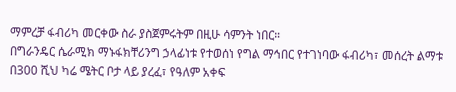ማምረቻ ፋብሪካ መርቀው ስራ ያስጀምሩትም በዚሁ ሳምንት ነበር።
በግራንዴር ሴራሚክ ማኑፋክቸሪንግ ኃላፊነቱ የተወሰነ የግል ማኅበር የተገነባው ፋብሪካ፣ መሰረት ልማቱ በ300 ሺህ ካሬ ሜትር ቦታ ላይ ያረፈ፣ የዓለም አቀፍ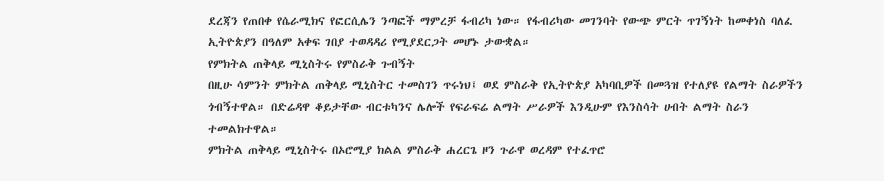ደረጃን የጠበቀ የሴራሚክና የፎርሲሌን ንጣፎች ማምረቻ ፋብሪካ ነው። የፋብሪካው መገንባት የውጭ ምርት ጥገኝነት ከመቀነስ ባለፈ ኢትዮጵያን በዓለም አቀፍ ገበያ ተወዳዳሪ የሚያደርጋት መሆኑ ታውቋል።
የምክትል ጠቅላይ ሚኒስትሩ የምስራቅ ጉብኝት
በዚሁ ሳምንት ምክትል ጠቅላይ ሚኒስትር ተመስገን ጥሩነህ፤ ወደ ምስራቅ የኢትዮጵያ አካባቢዎች በመጓዝ የተለያዩ የልማት ስራዎችን ጎብኝተዋል። በድሬዳዋ ቆይታቸው ብርቱካንና ሌሎች የፍራፍሬ ልማት ሥራዎች እንዲሁም የእንስሳት ሀብት ልማት ስራን ተመልክተዋል።
ምክትል ጠቅላይ ሚኒስትሩ በኦሮሚያ ክልል ምስራቅ ሐረርጌ ዞን ጉራዋ ወረዳም የተፈጥሮ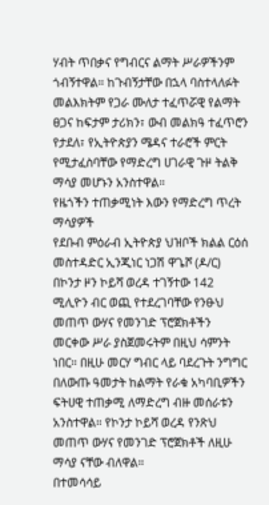ሃብት ጥበቃና የግብርና ልማት ሥራዎችንም ጎብኝተዋል። ከጉብኝታቸው በኋላ ባስተላለፉት መልእክትም የጋራ ሙለታ ተፈጥሯዊ የልማት ፀጋና ከፍታም ታሪክን፣ ውብ መልክዓ ተፈጥሮን የታደለ፣ የኢትዮጵያን ሜዳና ተራሮች ምርት የሚታፈስባቸው የማድረግ ሀገራዊ ጉዞ ትልቅ ማሳያ መሆኑን አንስተዋል።
የዜጎችን ተጠቃሚነት እውን የማድረግ ጥረት ማሳያዎች
የደቡብ ምዕራብ ኢትዮጵያ ህዝቦች ክልል ርዕሰ መስተዳድር ኢንጂነር ነጋሽ ዋጌሾ (ዶ/ር) በኮንታ ዞን ኮይሻ ወረዳ ተገኝተው 142 ሚሊዮን ብር ወጪ የተደረገባቸው የንፁህ መጠጥ ውሃና የመንገድ ፕሮጀክቶችን መርቀው ሥራ ያስጀመሩትም በዚህ ሳምንት ነበር። በዚሁ መርሃ ግብር ላይ ባደረጉት ንግግር በለውጡ ዓመታት ከልማት የራቁ አካባቢዎችን ፍትሀዊ ተጠቃሚ ለማድረግ ብዙ መሰራቱን አንስተዋል። የኮንታ ኮይሻ ወረዳ የንጽህ መጠጥ ውሃና የመንገድ ፕሮጀክቶች ለዚሁ ማሳያ ናቸው ብለዋል።
በተመሳሳይ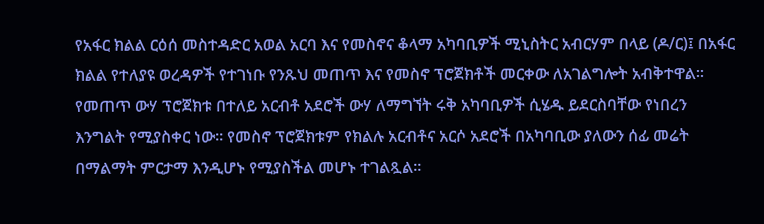የአፋር ክልል ርዕሰ መስተዳድር አወል አርባ እና የመስኖና ቆላማ አካባቢዎች ሚኒስትር አብርሃም በላይ (ዶ/ር)፤ በአፋር ክልል የተለያዩ ወረዳዎች የተገነቡ የንጹህ መጠጥ እና የመስኖ ፕሮጀክቶች መርቀው ለአገልግሎት አብቅተዋል።
የመጠጥ ውሃ ፕሮጀክቱ በተለይ አርብቶ አደሮች ውሃ ለማግኘት ሩቅ አካባቢዎች ሲሄዱ ይደርስባቸው የነበረን እንግልት የሚያስቀር ነው። የመስኖ ፕሮጀክቱም የክልሉ አርብቶና አርሶ አደሮች በአካባቢው ያለውን ሰፊ መሬት በማልማት ምርታማ እንዲሆኑ የሚያስችል መሆኑ ተገልጿል።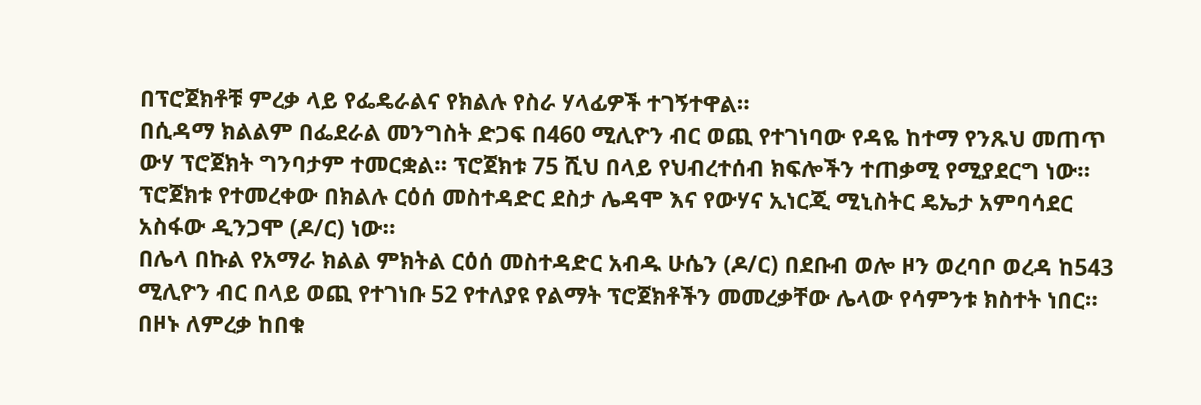በፕሮጀክቶቹ ምረቃ ላይ የፌዴራልና የክልሉ የስራ ሃላፊዎች ተገኝተዋል።
በሲዳማ ክልልም በፌደራል መንግስት ድጋፍ በ460 ሚሊዮን ብር ወጪ የተገነባው የዳዬ ከተማ የንጹህ መጠጥ ውሃ ፕሮጀክት ግንባታም ተመርቋል። ፕሮጀክቱ 75 ሺህ በላይ የህብረተሰብ ክፍሎችን ተጠቃሚ የሚያደርግ ነው። ፕሮጀክቱ የተመረቀው በክልሉ ርዕሰ መስተዳድር ደስታ ሌዳሞ እና የውሃና ኢነርጂ ሚኒስትር ዴኤታ አምባሳደር አስፋው ዲንጋሞ (ዶ/ር) ነው።
በሌላ በኩል የአማራ ክልል ምክትል ርዕሰ መስተዳድር አብዱ ሁሴን (ዶ/ር) በደቡብ ወሎ ዞን ወረባቦ ወረዳ ከ543 ሚሊዮን ብር በላይ ወጪ የተገነቡ 52 የተለያዩ የልማት ፕሮጀክቶችን መመረቃቸው ሌላው የሳምንቱ ክስተት ነበር። በዞኑ ለምረቃ ከበቁ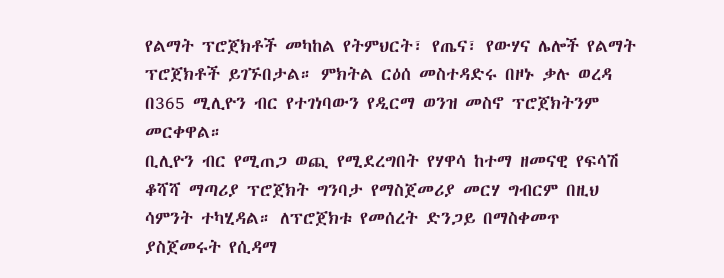የልማት ፕሮጀክቶች መካከል የትምህርት፣ የጤና፣ የውሃና ሌሎች የልማት ፕሮጀክቶች ይገኙበታል። ምክትል ርዕሰ መስተዳድሩ በዞኑ ቃሉ ወረዳ በ365 ሚሊዮን ብር የተገነባውን የዲርማ ወንዝ መስኖ ፕሮጀክትንም መርቀዋል።
ቢሊዮን ብር የሚጠጋ ወጪ የሚደረግበት የሃዋሳ ከተማ ዘመናዊ የፍሳሽ ቆሻሻ ማጣሪያ ፕሮጀክት ግንባታ የማስጀመሪያ መርሃ ግብርም በዚህ ሳምንት ተካሂዳል። ለፕሮጀክቱ የመሰረት ድንጋይ በማስቀመጥ ያስጀመሩት የሲዳማ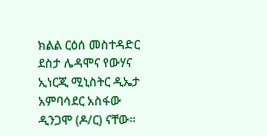ክልል ርዕሰ መስተዳድር ደስታ ሌዳሞና የውሃና ኢነርጂ ሚኒስትር ዲኤታ አምባሳደር አስፋው ዲንጋሞ (ዶ/ር) ናቸው፡፡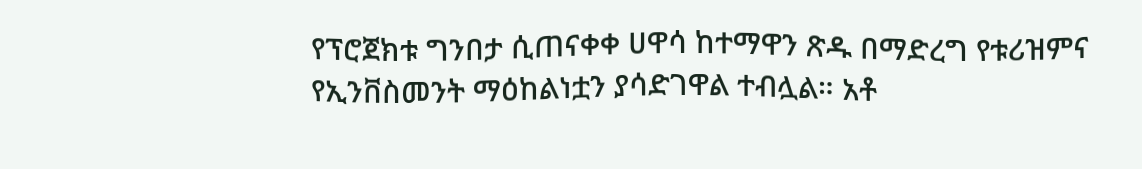የፕሮጀክቱ ግንበታ ሲጠናቀቀ ሀዋሳ ከተማዋን ጽዱ በማድረግ የቱሪዝምና የኢንቨስመንት ማዕከልነቷን ያሳድገዋል ተብሏል። አቶ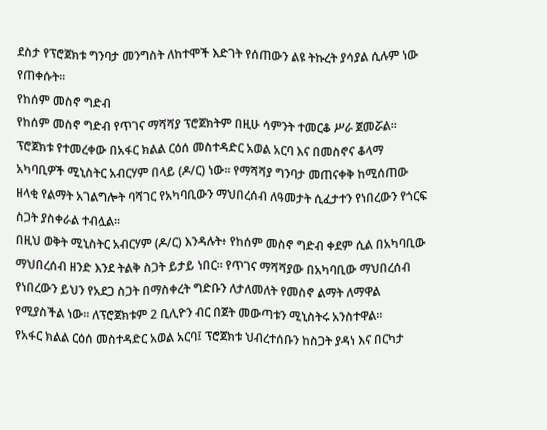ደስታ የፕሮጀክቱ ግንባታ መንግስት ለከተሞች እድገት የሰጠውን ልዩ ትኩረት ያሳያል ሲሉም ነው የጠቀሱት።
የከሰም መስኖ ግድብ
የከሰም መስኖ ግድብ የጥገና ማሻሻያ ፕሮጀክትም በዚሁ ሳምንት ተመርቆ ሥራ ጀመሯል። ፕሮጀክቱ የተመረቀው በአፋር ክልል ርዕሰ መስተዳድር አወል አርባ እና በመስኖና ቆላማ አካባቢዎች ሚኒስትር አብርሃም በላይ (ዶ/ር) ነው። የማሻሻያ ግንባታ መጠናቀቅ ከሚሰጠው ዘላቂ የልማት አገልግሎት ባሻገር የአካባቢውን ማህበረሰብ ለዓመታት ሲፈታተን የነበረውን የጎርፍ ስጋት ያስቀራል ተብሏል።
በዚህ ወቅት ሚኒስትር አብርሃም (ዶ/ር) እንዳሉት፥ የከሰም መስኖ ግድብ ቀደም ሲል በአካባቢው ማህበረሰብ ዘንድ እንደ ትልቅ ስጋት ይታይ ነበር። የጥገና ማሻሻያው በአካባቢው ማህበረሰብ የነበረውን ይህን የአደጋ ስጋት በማስቀረት ግድቡን ለታለመለት የመስኖ ልማት ለማዋል የሚያስችል ነው። ለፕሮጀክቱም 2 ቢሊዮን ብር በጀት መውጣቱን ሚኒስትሩ አንስተዋል።
የአፋር ክልል ርዕሰ መስተዳድር አወል አርባ፤ ፕሮጀክቱ ህብረተሰቡን ከስጋት ያዳነ እና በርካታ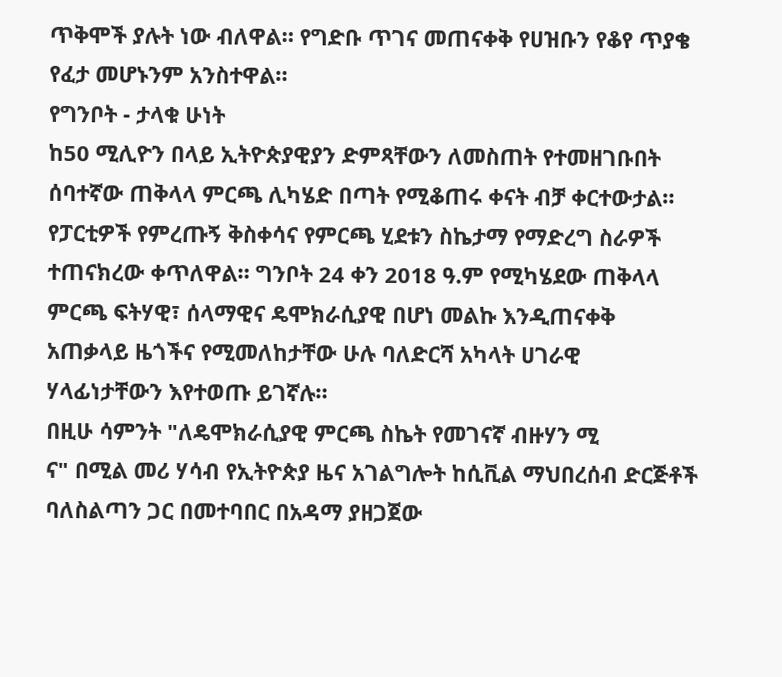ጥቅሞች ያሉት ነው ብለዋል። የግድቡ ጥገና መጠናቀቅ የሀዝቡን የቆየ ጥያቄ የፈታ መሆኑንም አንስተዋል።
የግንቦት - ታላቁ ሁነት
ከ50 ሚሊዮን በላይ ኢትዮጵያዊያን ድምጻቸውን ለመስጠት የተመዘገቡበት ሰባተኛው ጠቅላላ ምርጫ ሊካሄድ በጣት የሚቆጠሩ ቀናት ብቻ ቀርተውታል። የፓርቲዎች የምረጡኝ ቅስቀሳና የምርጫ ሂደቱን ስኬታማ የማድረግ ስራዎች ተጠናክረው ቀጥለዋል። ግንቦት 24 ቀን 2018 ዓ.ም የሚካሄደው ጠቅላላ ምርጫ ፍትሃዊ፣ ሰላማዊና ዴሞክራሲያዊ በሆነ መልኩ እንዲጠናቀቅ አጠቃላይ ዜጎችና የሚመለከታቸው ሁሉ ባለድርሻ አካላት ሀገራዊ ሃላፊነታቸውን እየተወጡ ይገኛሉ።
በዚሁ ሳምንት "ለዴሞክራሲያዊ ምርጫ ስኬት የመገናኛ ብዙሃን ሚ
ና" በሚል መሪ ሃሳብ የኢትዮጵያ ዜና አገልግሎት ከሲቪል ማህበረሰብ ድርጅቶች ባለስልጣን ጋር በመተባበር በአዳማ ያዘጋጀው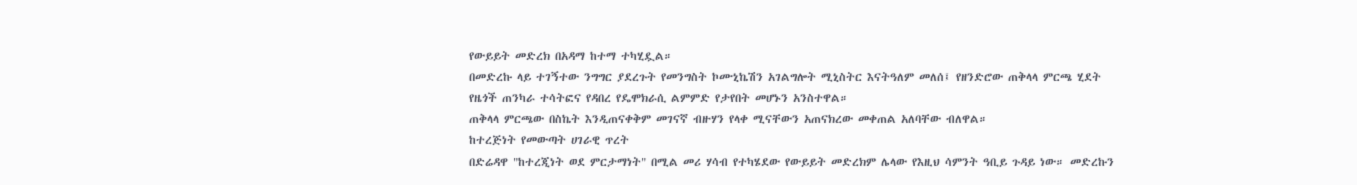የውይይት መድረክ በአዳማ ከተማ ተካሂዷል።
በመድረኩ ላይ ተገኝተው ንግግር ያደረጉት የመንግስት ኮሙኒኬሽን አገልግሎት ሚኒስትር እናትዓለም መለሰ፤ የዘንድሮው ጠቅላላ ምርጫ ሂደት የዜጎች ጠንካራ ተሳትፎና የዳበረ የዴሞክራሲ ልምምድ የታየበት መሆኑን አንስተዋል።
ጠቅላላ ምርጫው በስኬት እንዲጠናቀቅም መገናኛ ብዙሃን የላቀ ሚናቸውን አጠናክረው መቀጠል አለባቸው ብለዋል።
ከተረጅነት የመውጣት ሀገራዊ ጥረት
በድሬዳዋ "ከተረጂነት ወደ ምርታማነት" በሚል መሪ ሃሳብ የተካሄደው የውይይት መድረክም ሌላው የእዚህ ሳምንት ዓቢይ ጉዳይ ነው። መድረኩን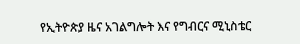የኢትዮጵያ ዜና አገልግሎት እና የግብርና ሚኒስቴር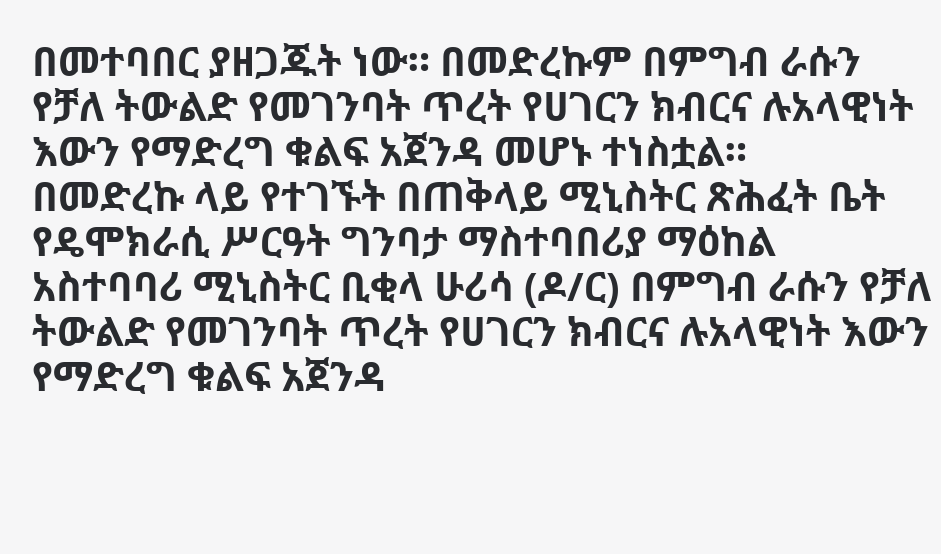በመተባበር ያዘጋጁት ነው። በመድረኩም በምግብ ራሱን የቻለ ትውልድ የመገንባት ጥረት የሀገርን ክብርና ሉአላዊነት እውን የማድረግ ቁልፍ አጀንዳ መሆኑ ተነስቷል።
በመድረኩ ላይ የተገኙት በጠቅላይ ሚኒስትር ጽሕፈት ቤት የዴሞክራሲ ሥርዓት ግንባታ ማስተባበሪያ ማዕከል አስተባባሪ ሚኒስትር ቢቂላ ሁሪሳ (ዶ/ር) በምግብ ራሱን የቻለ ትውልድ የመገንባት ጥረት የሀገርን ክብርና ሉአላዊነት እውን የማድረግ ቁልፍ አጀንዳ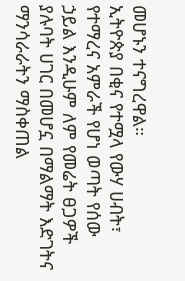መሆኑን ተናግረዋል።
ኢትዮጵያ በቂና የተሟላ የውሃ ሀብት፣ የተማረና አምራች የሆነ ወጣት የሰው ኃይል እንዲሁም ለም የመሬት ፀጋዎች ያሉባት ሀገር በመሆኗ በማልማት እድገትና ማንሳራራትን ማስቀጠል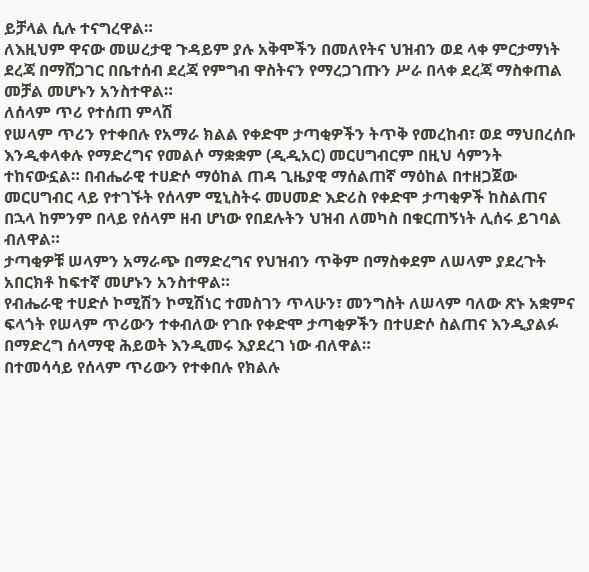ይቻላል ሲሉ ተናግረዋል።
ለእዚህም ዋናው መሠረታዊ ጉዳይም ያሉ አቅሞችን በመለየትና ህዝብን ወደ ላቀ ምርታማነት ደረጃ በማሸጋገር በቤተሰብ ደረጃ የምግብ ዋስትናን የማረጋገጡን ሥራ በላቀ ደረጃ ማስቀጠል መቻል መሆኑን አንስተዋል።
ለሰላም ጥሪ የተሰጠ ምላሽ
የሠላም ጥሪን የተቀበሉ የአማራ ክልል የቀድሞ ታጣቂዎችን ትጥቅ የመረከብ፣ ወደ ማህበረሰቡ እንዲቀላቀሉ የማድረግና የመልሶ ማቋቋም (ዲዲአር) መርሀግብርም በዚህ ሳምንት ተከናውኗል። በብሔራዊ ተሀድሶ ማዕከል ጠዳ ጊዜያዊ ማሰልጠኛ ማዕከል በተዘጋጀው መርሀግብር ላይ የተገኙት የሰላም ሚኒስትሩ መሀመድ እድሪስ የቀድሞ ታጣቂዎች ከስልጠና በኋላ ከምንም በላይ የሰላም ዘብ ሆነው የበደሉትን ህዝብ ለመካስ በቁርጠኝነት ሊሰሩ ይገባል ብለዋል።
ታጣቂዎቹ ሠላምን አማራጭ በማድረግና የህዝብን ጥቅም በማስቀደም ለሠላም ያደረጉት አበርክቶ ከፍተኛ መሆኑን አንስተዋል።
የብሔራዊ ተሀድሶ ኮሚሽን ኮሚሽነር ተመስገን ጥላሁን፣ መንግስት ለሠላም ባለው ጽኑ አቋምና ፍላጎት የሠላም ጥሪውን ተቀብለው የገቡ የቀድሞ ታጣቂዎችን በተሀድሶ ስልጠና እንዲያልፉ በማድረግ ሰላማዊ ሕይወት እንዲመሩ እያደረገ ነው ብለዋል።
በተመሳሳይ የሰላም ጥሪውን የተቀበሉ የክልሉ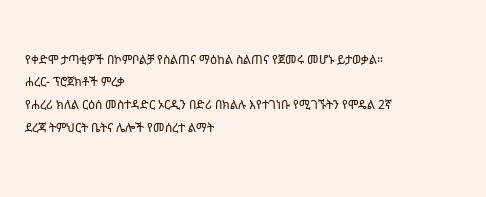የቀድሞ ታጣቂዎች በኮምቦልቻ የስልጠና ማዕከል ስልጠና የጀመሩ መሆኑ ይታወቃል።
ሐረር- ፕሮጀክቶች ምረቃ
የሐረሪ ክለል ርዕሰ መስተዳድር ኦርዲን በድሪ በክልሉ እየተገነቡ የሚገኙትን የሞዴል 2ኛ ደረጃ ትምህርት ቤትና ሌሎች የመሰረተ ልማት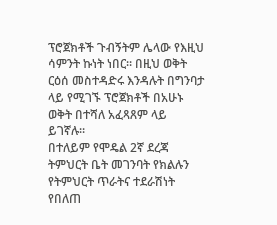ፕሮጀክቶች ጉብኝትም ሌላው የእዚህ ሳምንት ኩነት ነበር። በዚህ ወቅት ርዕሰ መስተዳድሩ እንዳሉት በግንባታ ላይ የሚገኙ ፕሮጀክቶች በአሁኑ ወቅት በተሻለ አፈጻጸም ላይ ይገኛሉ።
በተለይም የሞዴል 2ኛ ደረጃ ትምህርት ቤት መገንባት የክልሉን የትምህርት ጥራትና ተደራሽነት የበለጠ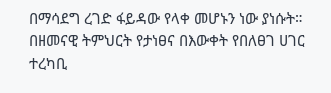በማሳደግ ረገድ ፋይዳው የላቀ መሆኑን ነው ያነሱት።
በዘመናዊ ትምህርት የታነፀና በእውቀት የበለፀገ ሀገር ተረካቢ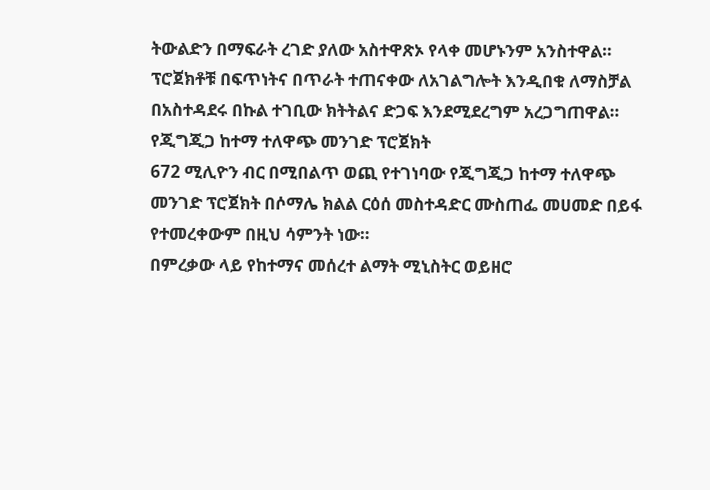ትውልድን በማፍራት ረገድ ያለው አስተዋጽኦ የላቀ መሆኑንም አንስተዋል።
ፕሮጀክቶቹ በፍጥነትና በጥራት ተጠናቀው ለአገልግሎት እንዲበቁ ለማስቻል በአስተዳደሩ በኩል ተገቢው ክትትልና ድጋፍ እንደሚደረግም አረጋግጠዋል።
የጂግጂጋ ከተማ ተለዋጭ መንገድ ፕሮጀክት
672 ሚሊዮን ብር በሚበልጥ ወጪ የተገነባው የጂግጂጋ ከተማ ተለዋጭ መንገድ ፕሮጀክት በሶማሌ ክልል ርዕሰ መስተዳድር ሙስጠፌ መሀመድ በይፋ የተመረቀውም በዚህ ሳምንት ነው።
በምረቃው ላይ የከተማና መሰረተ ልማት ሚኒስትር ወይዘሮ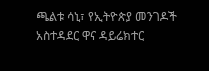ጫልቱ ሳኒ፣ የኢትዮጵያ መንገዶች አስተዳደር ዋና ዳይሬክተር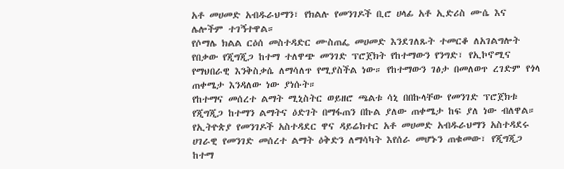አቶ መሀመድ አብዱራህማን፣ የክልሉ የመንገዶች ቢሮ ሀላፊ አቶ ኢድሪስ ሙሴ እና ሌሎችም ተገኝተዋል።
የሶማሌ ክልል ርዕሰ መስተዳድር ሙስጠፌ መሀመድ እንደገለጹት ተመርቆ ለአገልግሎት የበቃው የጂግጂጋ ከተማ ተለዋጭ መንገድ ፕሮጀክት የከተማውን የንግድ፣ የኢኮኖሚና የማህበራዊ እንቅስቃሴ ለማሳለጥ የሚያስችል ነው። የከተማውን ገፅታ በመለወጥ ረገድም የጎላ ጠቀሜታ እንዳለው ነው ያነሱት።
የከተማና መሰረተ ልማት ሚኒስትር ወይዘሮ ጫልቱ ሳኒ በበኩላቸው የመንገድ ፕሮጀክቱ የጂግጂጋ ከተማን ልማትና ዕድገት በማፋጠን በኩል ያለው ጠቀሜታ ከፍ ያለ ነው ብለዋል።
የኢትዮጵያ የመንገዶች አስተዳደር ዋና ዳይሬክተር አቶ መሀመድ አብዱራህማን አስተዳደሩ ሀገራዊ የመንገድ መሰረተ ልማት ዕቅድን ለማሳካት እየሰራ መሆኑን ጠቁመው፣ የጂግጂጋ ከተማ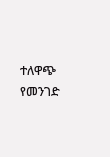ተለዋጭ የመንገድ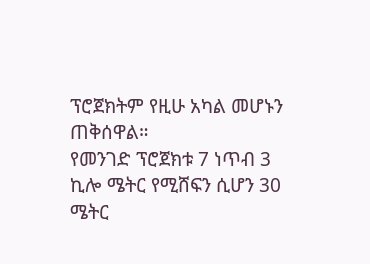ፕሮጀክትም የዚሁ አካል መሆኑን ጠቅሰዋል።
የመንገድ ፕሮጀክቱ 7 ነጥብ 3 ኪሎ ሜትር የሚሸፍን ሲሆን 30 ሜትር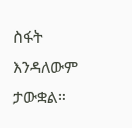ስፋት እንዳለውም ታውቋል።